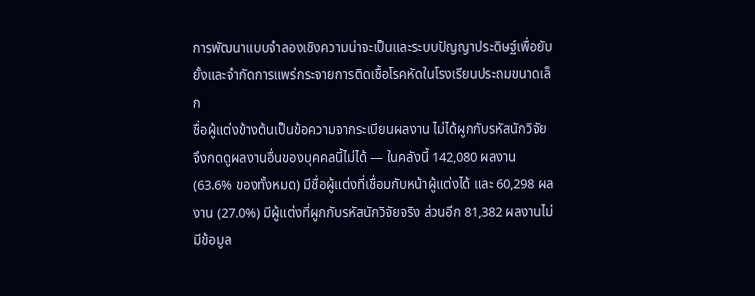การพัฒนาแบบจำลองเชิงความน่าจะเป็นและระบบปัญญาประดิษฐ์เพื่อยับยั้งและจำกัดการแพร่กระจายการติดเชื้อโรคหัดในโรงเรียนประถมขนาดเล็ก
ชื่อผู้แต่งข้างต้นเป็นข้อความจากระเบียนผลงาน ไม่ได้ผูกกับรหัสนักวิจัย จึงกดดูผลงานอื่นของบุคคลนี้ไม่ได้ — ในคลังนี้ 142,080 ผลงาน (63.6% ของทั้งหมด) มีชื่อผู้แต่งที่เชื่อมกับหน้าผู้แต่งได้ และ 60,298 ผลงาน (27.0%) มีผู้แต่งที่ผูกกับรหัสนักวิจัยจริง ส่วนอีก 81,382 ผลงานไม่มีข้อมูล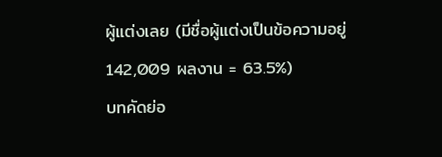ผู้แต่งเลย (มีชื่อผู้แต่งเป็นข้อความอยู่ 142,009 ผลงาน = 63.5%)
บทคัดย่อ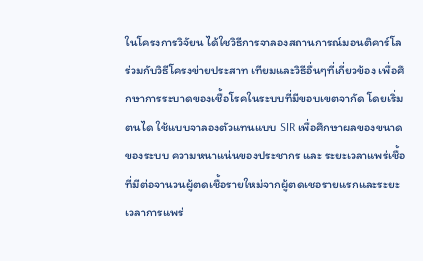ในโครงการวิจัยน ได้ใชวิธีการจาลองสถานการณ์มอนติคาร์โล ร่วมกับวิธีโครงข่ายประสาท เทียมและวิธีอื่นๆที่เกี่ยวข้อง เพื่อศึกษาการระบาดของเชื้อโรคในระบบที่มีขอบเขตจากัด โดยเริ่มตนได ใช้แบบจาลองตัวแทนแบบ SIR เพื่อศึกษาผลของขนาดของระบบ ความหนาแน่นของประชากร และ ระยะเวลาแพร่เชื้อ ที่มีต่อจานวนผู้ตดเชื้อรายใหม่จากผู้ตดเชอรายแรกและระยะเวลาการแพร่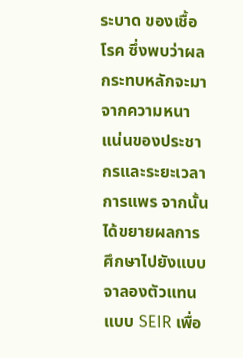ระบาด ของเชื้อโรค ซึ่งพบว่าผลกระทบหลักจะมาจากความหนาแน่นของประชากรและระยะเวลาการแพร จากนั้น ได้ขยายผลการศึกษาไปยังแบบจาลองตัวแทนแบบ SEIR เพื่อ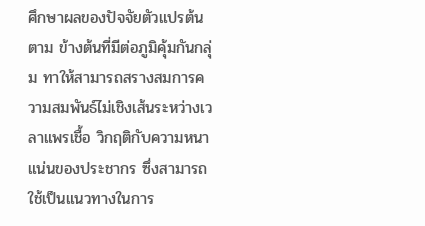ศึกษาผลของปัจจัยตัวแปรต้นตาม ข้างต้นที่มีต่อภูมิคุ้มกันกลุ่ม ทาให้สามารถสรางสมการความสมพันธ์ไม่เชิงเส้นระหว่างเวลาแพรเชื้อ วิกฤติกับความหนาแน่นของประชากร ซึ่งสามารถใช้เป็นแนวทางในการ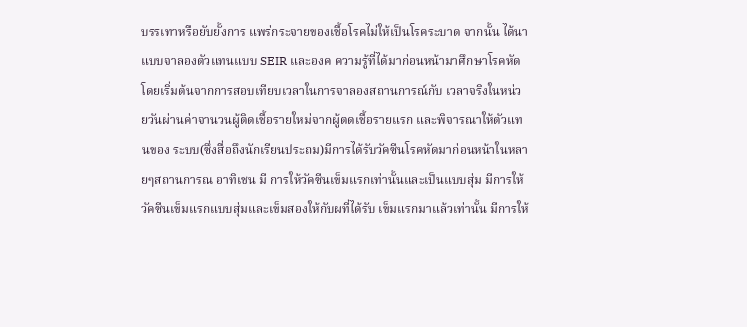บรรเทาหรือยับยั้งการ แพร่กระจายของเชื้อโรคไม่ให้เป็นโรคระบาด จากนั้น ได้นาแบบจาลองตัวแทนแบบ SEIR และองค ความรู้ที่ได้มาก่อนหน้ามาศึกษาโรคหัด โดยเริ่มต้นจากการสอบเทียบเวลาในการจาลองสถานการณ์กับ เวลาจริงในหน่วยวันผ่านค่าจานวนผู้ติดเชื้อรายใหม่จากผู้ตดเชื้อรายแรก และพิจารณาให้ตัวแทนของ ระบบ(ซึ่งสื่อถึงนักเรียนประถม)มีการได้รับวัคซีนโรคหัดมาก่อนหน้าในหลายๆสถานการณ อาทิเชน มี การให้วัคซีนเข็มแรกเท่านั้นและเป็นแบบสุ่ม มีการให้วัคซีนเข็มแรกแบบสุ่มและเข็มสองให้กับผที่ได้รับ เข็มแรกมาแล้วเท่านั้น มีการให้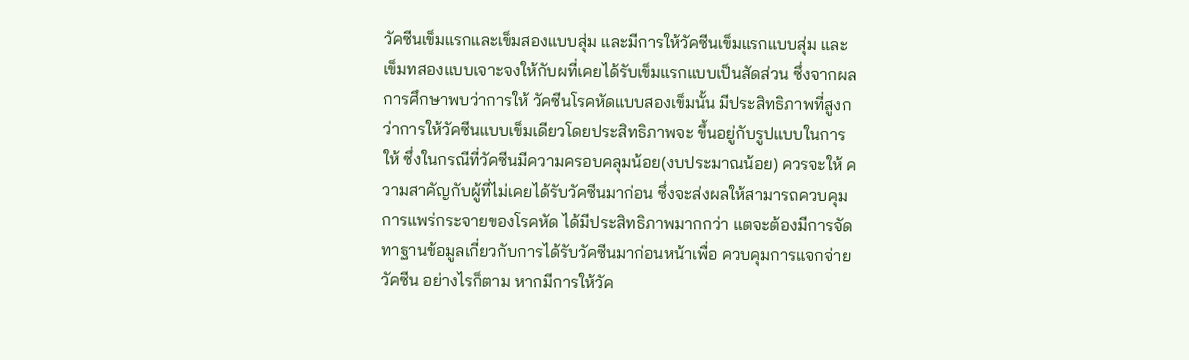วัคซีนเข็มแรกและเข็มสองแบบสุ่ม และมีการให้วัคซีนเข็มแรกแบบสุ่ม และเข็มทสองแบบเจาะจงให้กับผที่เคยได้รับเข็มแรกแบบเป็นสัดส่วน ซึ่งจากผลการศึกษาพบว่าการให้ วัคซีนโรคหัดแบบสองเข็มนั้น มีประสิทธิภาพที่สูงกว่าการให้วัคซีนแบบเข็มเดียวโดยประสิทธิภาพจะ ขึ้นอยู่กับรูปแบบในการให้ ซึ่งในกรณีที่วัคซีนมีความครอบคลุมน้อย(งบประมาณน้อย) ควรจะให้ ความสาคัญกับผู้ที่ไม่เคยได้รับวัคซีนมาก่อน ซึ่งจะส่งผลให้สามารถควบคุมการแพร่กระจายของโรคหัด ได้มีประสิทธิภาพมากกว่า แตจะต้องมีการจัดทาฐานข้อมูลเกี่ยวกับการได้รับวัคซีนมาก่อนหน้าเพื่อ ควบคุมการแจกจ่ายวัคซีน อย่างไรก็ตาม หากมีการให้วัค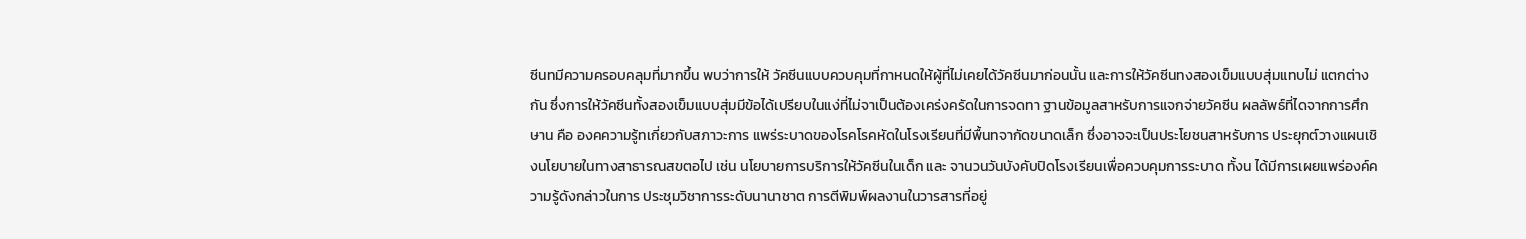ซีนทมีความครอบคลุมที่มากขึ้น พบว่าการให้ วัคซีนแบบควบคุมที่กาหนดให้ผู้ที่ไม่เคยได้วัคซีนมาก่อนนั้น และการให้วัคซีนทงสองเข็มแบบสุ่มแทบไม่ แตกต่างกัน ซึ่งการให้วัคซีนทั้งสองเข็มแบบสุ่มมีข้อได้เปรียบในแง่ที่ไม่จาเป็นต้องเคร่งครัดในการจดทา ฐานข้อมูลสาหรับการแจกจ่ายวัคซีน ผลลัพธ์ที่ไดจากการศึกษาน คือ องคความรู้ทเกี่ยวกับสภาวะการ แพร่ระบาดของโรคโรคหัดในโรงเรียนที่มีพื้นทจากัดขนาดเล็ก ซึ่งอาจจะเป็นประโยชนสาหรับการ ประยุกต์วางแผนเชิงนโยบายในทางสาธารณสขตอไป เช่น นโยบายการบริการให้วัคซีนในเด็ก และ จานวนวันบังคับปิดโรงเรียนเพื่อควบคุมการระบาด ทั้งน ได้มีการเผยแพร่องค์ความรู้ดังกล่าวในการ ประชุมวิชาการระดับนานาชาต การตีพิมพ์ผลงานในวารสารที่อยู่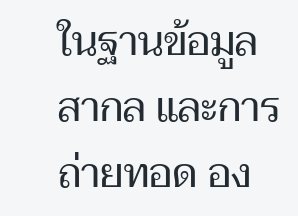ในฐานข้อมูลสากล และการถ่ายทอด อง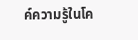ค์ความรู้ในโค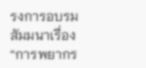รงการอบรมสัมมนาเรื่อง “การพยากร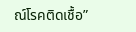ณ์โรคติดเชื้อ”